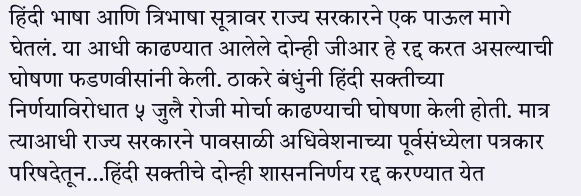हिंदी भाषा आणि त्रिभाषा सूत्रावर राज्य सरकारने एक पाऊल मागे घेतलं. या आधी काढण्यात आलेले दोन्ही जीआर हे रद्द करत असल्याची घोषणा फडणवीसांनी केली. ठाकरे बंधुंनी हिंदी सक्तीच्या निर्णयाविरोधात ५ जुलै रोजी मोर्चा काढण्याची घोषणा केली होती. मात्र त्याआधी राज्य सरकारने पावसाळी अधिवेशनाच्या पूर्वसंध्येला पत्रकार परिषदेतून…हिंदी सक्तीचे दोन्ही शासननिर्णय रद्द करण्यात येत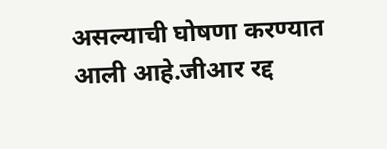असल्याची घोषणा करण्यात आली आहे.जीआर रद्द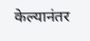केल्यानंतर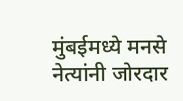मुंबईमध्ये मनसे नेत्यांनी जोरदार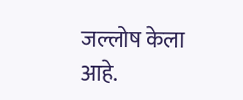जल्लोष केला आहे.